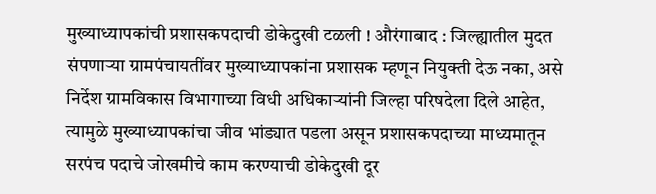मुख्याध्यापकांची प्रशासकपदाची डोकेदुखी टळली ! औरंगाबाद : जिल्ह्यातील मुदत संपणाऱ्या ग्रामपंचायतींवर मुख्याध्यापकांना प्रशासक म्हणून नियुक्ती देऊ नका, असे निर्देश ग्रामविकास विभागाच्या विधी अधिकाऱ्यांनी जिल्हा परिषदेला दिले आहेत, त्यामुळे मुख्याध्यापकांचा जीव भांड्यात पडला असून प्रशासकपदाच्या माध्यमातून सरपंच पदाचे जोखमीचे काम करण्याची डोकेदुखी दूर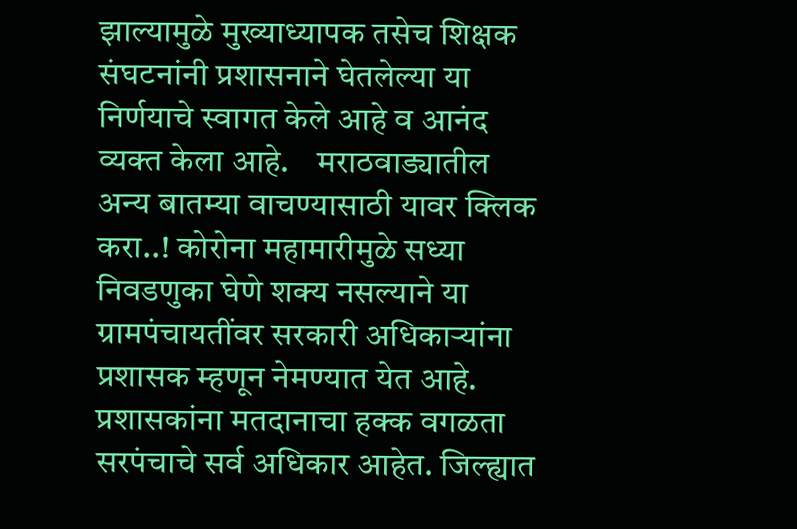झाल्यामुळे मुख्याध्यापक तसेच शिक्षक संघटनांनी प्रशासनाने घेतलेल्या या निर्णयाचे स्वागत केले आहे व आनंद व्यक्त केला आहे.    मराठवाड्यातील अन्य बातम्या वाचण्यासाठी यावर क्लिक करा..! कोरोना महामारीमुळे सध्या निवडणुका घेणे शक्य नसल्याने या ग्रामपंचायतींवर सरकारी अधिकाऱ्यांना प्रशासक म्हणून नेमण्यात येत आहे. प्रशासकांना मतदानाचा हक्क वगळता सरपंचाचे सर्व अधिकार आहेत. जिल्ह्यात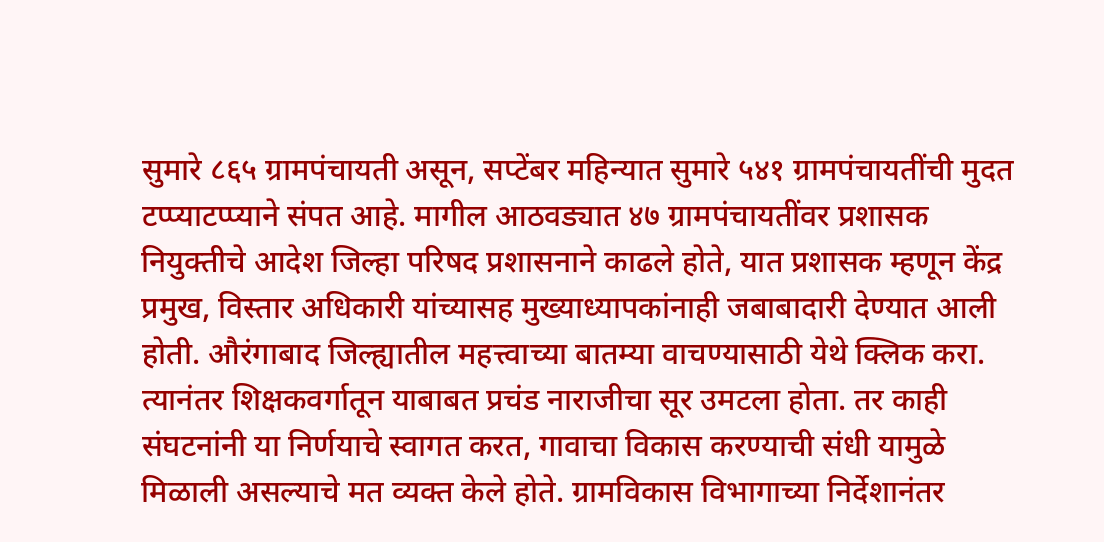सुमारे ८६५ ग्रामपंचायती असून, सप्टेंबर महिन्यात सुमारे ५४१ ग्रामपंचायतींची मुदत टप्प्याटप्प्याने संपत आहे. मागील आठवड्यात ४७ ग्रामपंचायतींवर प्रशासक नियुक्तीचे आदेश जिल्हा परिषद प्रशासनाने काढले होते, यात प्रशासक म्हणून केंद्र प्रमुख, विस्तार अधिकारी यांच्यासह मुख्याध्यापकांनाही जबाबादारी देण्यात आली होती. औरंगाबाद जिल्ह्यातील महत्त्वाच्या बातम्या वाचण्यासाठी येथे क्लिक करा. त्यानंतर शिक्षकवर्गातून याबाबत प्रचंड नाराजीचा सूर उमटला होता. तर काही संघटनांनी या निर्णयाचे स्वागत करत, गावाचा विकास करण्याची संधी यामुळे मिळाली असल्याचे मत व्यक्त केले होते. ग्रामविकास विभागाच्या निर्देशानंतर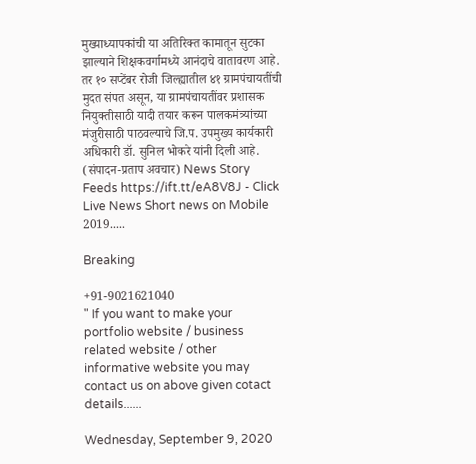मुख्याध्यापकांची या अतिरिक्त कामातून सुटका झाल्याने शिक्षकवर्गामध्ये आनंदाचे वातावरण आहे. तर १० सप्टेंबर रोजी जिल्ह्यातील ४१ ग्रामपंचायतींची मुदत संपत असून, या ग्रामपंचायतींवर प्रशासक नियुक्तीसाठी यादी तयार करून पालकमंत्र्यांच्या मंजुरीसाठी पाठवल्याचे जि.प. उपमुख्य कार्यकारी अधिकारी डॉ. सुनिल भोकरे यांनी दिली आहे. (संपादन-प्रताप अवचार) News Story Feeds https://ift.tt/eA8V8J - Click Live News Short news on Mobile 2019.....

Breaking

+91-9021621040
" If you want to make your portfolio website / business related website / other informative website you may contact us on above given cotact details......

Wednesday, September 9, 2020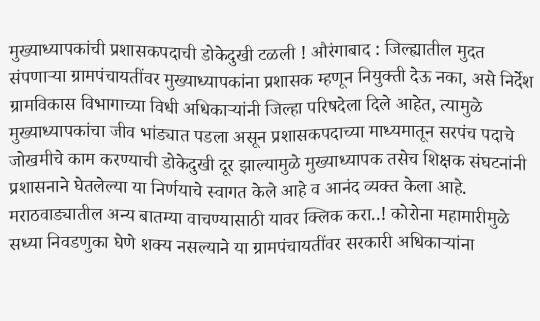मुख्याध्यापकांची प्रशासकपदाची डोकेदुखी टळली ! औरंगाबाद : जिल्ह्यातील मुदत संपणाऱ्या ग्रामपंचायतींवर मुख्याध्यापकांना प्रशासक म्हणून नियुक्ती देऊ नका, असे निर्देश ग्रामविकास विभागाच्या विधी अधिकाऱ्यांनी जिल्हा परिषदेला दिले आहेत, त्यामुळे मुख्याध्यापकांचा जीव भांड्यात पडला असून प्रशासकपदाच्या माध्यमातून सरपंच पदाचे जोखमीचे काम करण्याची डोकेदुखी दूर झाल्यामुळे मुख्याध्यापक तसेच शिक्षक संघटनांनी प्रशासनाने घेतलेल्या या निर्णयाचे स्वागत केले आहे व आनंद व्यक्त केला आहे.    मराठवाड्यातील अन्य बातम्या वाचण्यासाठी यावर क्लिक करा..! कोरोना महामारीमुळे सध्या निवडणुका घेणे शक्य नसल्याने या ग्रामपंचायतींवर सरकारी अधिकाऱ्यांना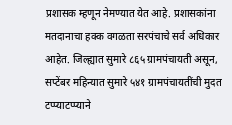प्रशासक म्हणून नेमण्यात येत आहे. प्रशासकांना मतदानाचा हक्क वगळता सरपंचाचे सर्व अधिकार आहेत. जिल्ह्यात सुमारे ८६५ ग्रामपंचायती असून, सप्टेंबर महिन्यात सुमारे ५४१ ग्रामपंचायतींची मुदत टप्प्याटप्प्याने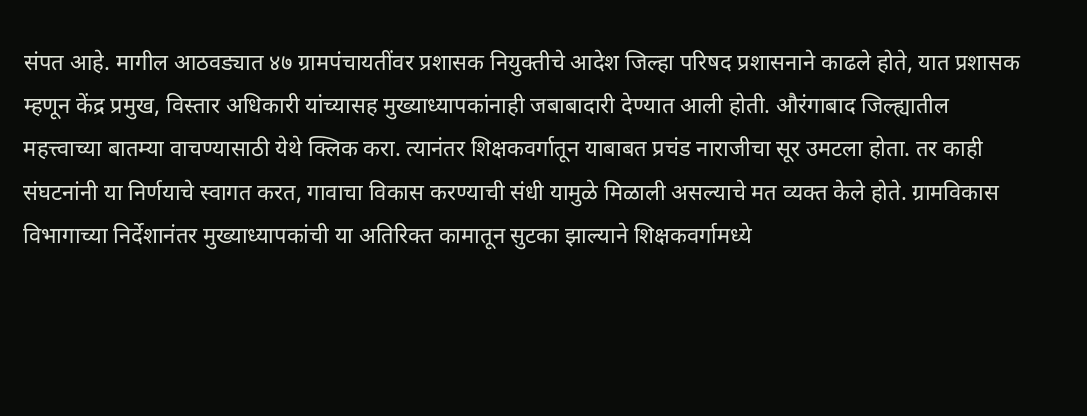संपत आहे. मागील आठवड्यात ४७ ग्रामपंचायतींवर प्रशासक नियुक्तीचे आदेश जिल्हा परिषद प्रशासनाने काढले होते, यात प्रशासक म्हणून केंद्र प्रमुख, विस्तार अधिकारी यांच्यासह मुख्याध्यापकांनाही जबाबादारी देण्यात आली होती. औरंगाबाद जिल्ह्यातील महत्त्वाच्या बातम्या वाचण्यासाठी येथे क्लिक करा. त्यानंतर शिक्षकवर्गातून याबाबत प्रचंड नाराजीचा सूर उमटला होता. तर काही संघटनांनी या निर्णयाचे स्वागत करत, गावाचा विकास करण्याची संधी यामुळे मिळाली असल्याचे मत व्यक्त केले होते. ग्रामविकास विभागाच्या निर्देशानंतर मुख्याध्यापकांची या अतिरिक्त कामातून सुटका झाल्याने शिक्षकवर्गामध्ये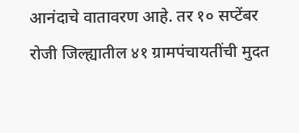आनंदाचे वातावरण आहे. तर १० सप्टेंबर रोजी जिल्ह्यातील ४१ ग्रामपंचायतींची मुदत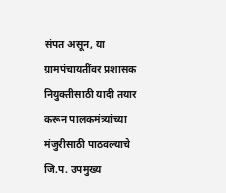संपत असून, या ग्रामपंचायतींवर प्रशासक नियुक्तीसाठी यादी तयार करून पालकमंत्र्यांच्या मंजुरीसाठी पाठवल्याचे जि.प. उपमुख्य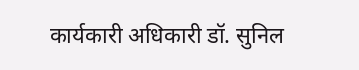कार्यकारी अधिकारी डॉ. सुनिल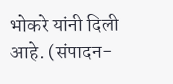भोकरे यांनी दिली आहे. (संपादन-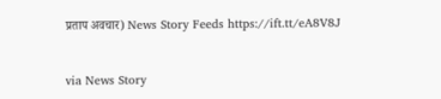प्रताप अवचार) News Story Feeds https://ift.tt/eA8V8J


via News Story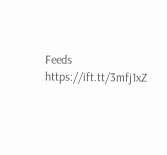Feeds https://ift.tt/3mfj1xZ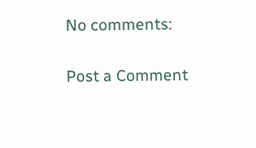No comments:

Post a Comment